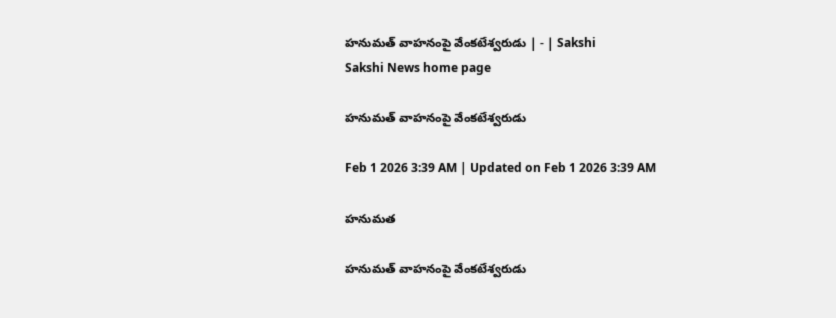హనుమత్‌ వాహనంపై వేంకటేశ్వరుడు | - | Sakshi
Sakshi News home page

హనుమత్‌ వాహనంపై వేంకటేశ్వరుడు

Feb 1 2026 3:39 AM | Updated on Feb 1 2026 3:39 AM

హనుమత

హనుమత్‌ వాహనంపై వేంకటేశ్వరుడు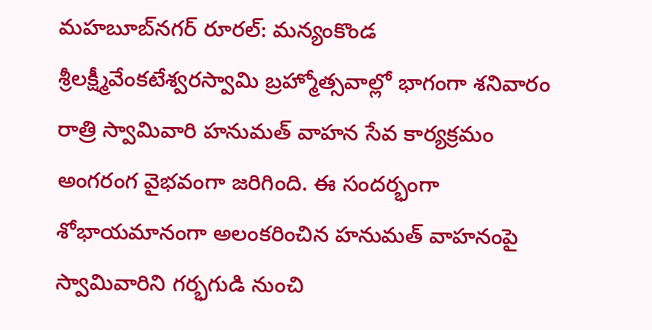మహబూబ్‌నగర్‌ రూరల్‌: మన్యంకొండ శ్రీలక్ష్మీవేంకటేశ్వరస్వామి బ్రహ్మోత్సవాల్లో భాగంగా శనివారం రాత్రి స్వామివారి హనుమత్‌ వాహన సేవ కార్యక్రమం అంగరంగ వైభవంగా జరిగింది. ఈ సందర్భంగా శోభాయమానంగా అలంకరించిన హనుమత్‌ వాహనంపై స్వామివారిని గర్భగుడి నుంచి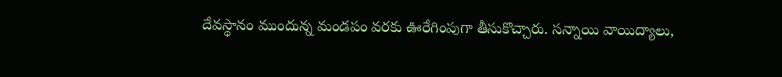దేవస్థానం ముందున్న మండపం వరకు ఊరేగింపుగా తీసుకొచ్చారు. సన్నాయి వాయిద్యాలు,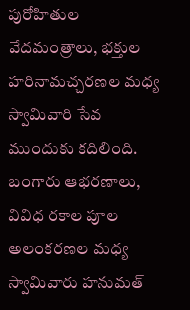పురోహితుల వేదమంత్రాలు, భక్తుల హరినామచ్చరణల మధ్య స్వామివారి సేవ ముందుకు కదిలింది. బంగారు ఆభరణాలు, వివిధ రకాల పూల అలంకరణల మధ్య స్వామివారు హనుమత్‌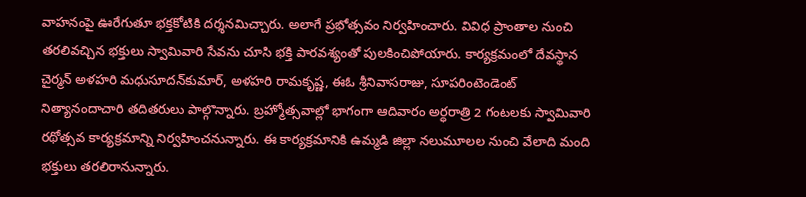వాహనంపై ఊరేగుతూ భక్తకోటికి దర్శనమిచ్చారు. అలాగే ప్రభోత్సవం నిర్వహించారు. వివిధ ప్రాంతాల నుంచి తరలివచ్చిన భక్తులు స్వామివారి సేవను చూసి భక్తి పారవశ్యంతో పులకించిపోయారు. కార్యక్రమంలో దేవస్థాన చైర్మన్‌ అళహరి మధుసూదన్‌కుమార్‌, అళహరి రామకృష్ణ, ఈఓ శ్రీనివాసరాజు, సూపరింటెండెంట్‌ నిత్యానందాచారి తదితరులు పాల్గొన్నారు. బ్రహ్మోత్సవాల్లో భాగంగా ఆదివారం అర్ధరాత్రి 2 గంటలకు స్వామివారి రథోత్సవ కార్యక్రమాన్ని నిర్వహించనున్నారు. ఈ కార్యక్రమానికి ఉమ్మడి జిల్లా నలుమూలల నుంచి వేలాది మంది భక్తులు తరలిరానున్నారు.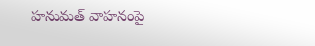హనుమత్‌ వాహనంపై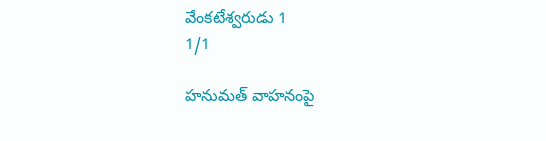వేంకటేశ్వరుడు 1
1/1

హనుమత్‌ వాహనంపై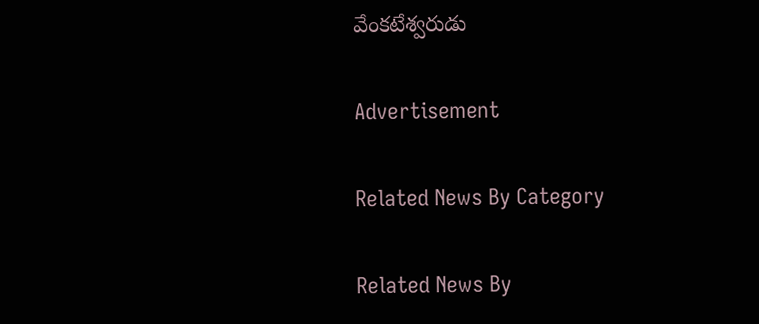వేంకటేశ్వరుడు

Advertisement

Related News By Category

Related News By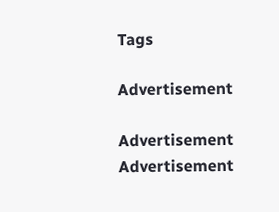Tags

Advertisement

Advertisement
Advertisement